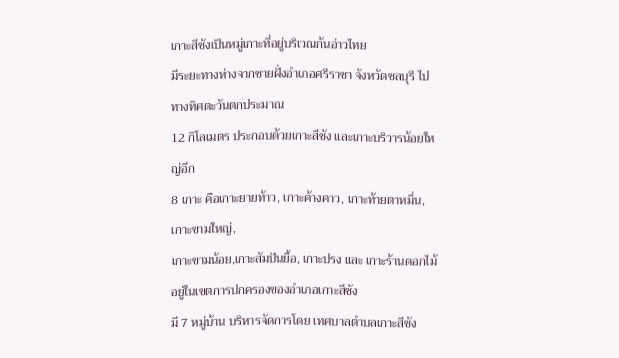เกาะสีชังเป็นหมู่เกาะที่อยู่บริเวณก้นอ่าวไทย
มีระยะทางห่างจากชายฝั่งอำเภอศรีราชา จังหวัดชลบุรี ไปทางทิศตะวันตกประมาณ
12 กิโลเมตร ประกอบด้วยเกาะสีชัง และเกาะบริวารน้อยใหญ่อีก
8 เกาะ คือเกาะยายท้าว, เกาะค้างคาว, เกาะท้ายตาหมื่น, เกาะขามใหญ่,
เกาะขามน้อย,เกาะสัมปันยื้อ, เกาะปรง และ เกาะร้านดอกไม้ อยู่ในเขตการปกครองของอำเภอเกาะสีชัง
มี 7 หมู่บ้าน บริหารจัดการโดย เทศบาลตำบลเกาะสีชัง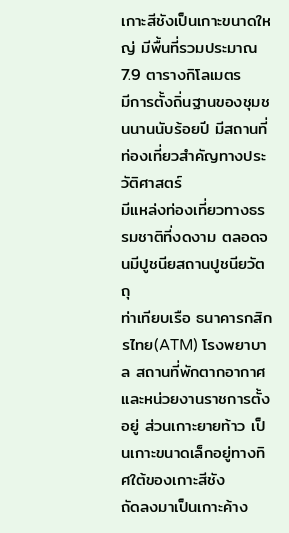เกาะสีชังเป็นเกาะขนาดใหญ่ มีพื้นที่รวมประมาณ 7.9 ตารางกิโลเมตร
มีการตั้งถิ่นฐานของชุมชนนานนับร้อยปี มีสถานที่ท่องเที่ยวสำคัญทางประวัติศาสตร์
มีแหล่งท่องเที่ยวทางธรรมชาติที่งดงาม ตลอดจนมีปูชนียสถานปูชนียวัตถุ
ท่าเทียบเรือ ธนาคารกสิกรไทย(ATM) โรงพยาบาล สถานที่พักตากอากาศ
และหน่วยงานราชการตั้งอยู่ ส่วนเกาะยายท้าว เป็นเกาะขนาดเล็กอยู่ทางทิศใต้ของเกาะสีชัง
ถัดลงมาเป็นเกาะค้าง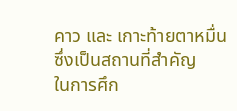คาว และ เกาะท้ายตาหมื่น ซึ่งเป็นสถานที่สำคัญ
ในการศึก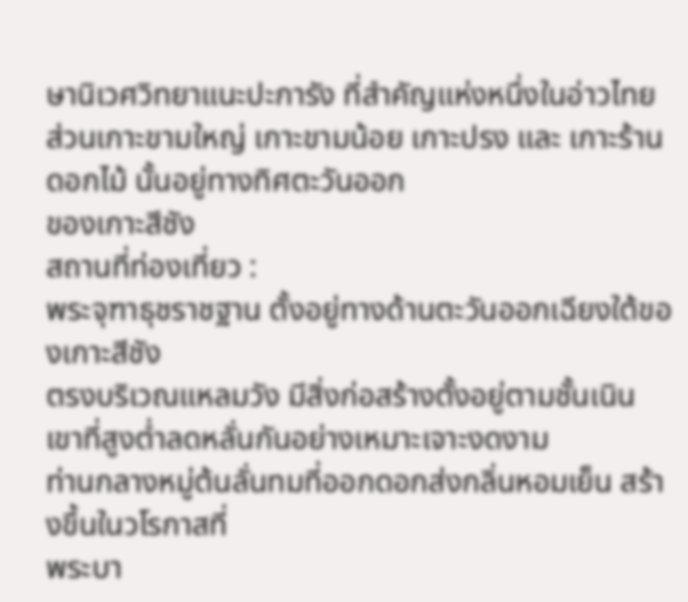ษานิเวศวิทยาแนะปะการัง ที่สำคัญแห่งหนึ่งในอ่าวไทย
ส่วนเกาะขามใหญ่ เกาะขามน้อย เกาะปรง และ เกาะร้านดอกไม้ นั้นอยู่ทางทิศตะวันออก
ของเกาะสีชัง
สถานที่ท่องเที่ยว :
พระจุฑาธุชราชฐาน ตั้งอยู่ทางด้านตะวันออกเฉียงใต้ของเกาะสีชัง
ตรงบริเวณแหลมวัง มีสิ่งก่อสร้างตั้งอยู่ตามชั้นเนินเขาที่สูงต่ำลดหลั่นกันอย่างเหมาะเจาะงดงาม
ท่านกลางหมู่ต้นลั่นทมที่ออกดอกส่งกลิ่นหอมเย็น สร้างขึ้นในวโรกาสที่
พระบา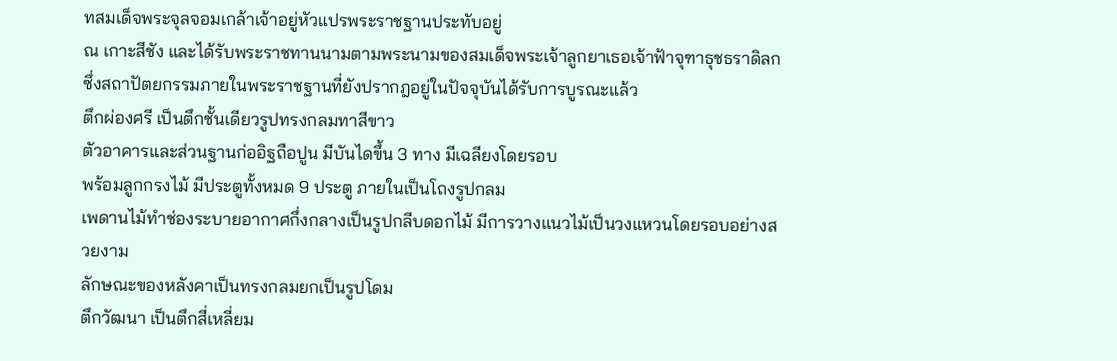ทสมเด็จพระจุลจอมเกล้าเจ้าอยู่หัวแปรพระราชฐานประทับอยู่
ณ เกาะสีชัง และได้รับพระราชทานนามตามพระนามของสมเด็จพระเจ้าลูกยาเธอเจ้าฟ้าจุฑาธุชธราดิลก
ซึ่งสถาปัตยกรรมภายในพระราชฐานที่ยังปรากฎอยู่ในปัจจุบันได้รับการบูรณะแล้ว
ตึกผ่องศรี เป็นตึกชั้นเดียวรูปทรงกลมทาสีขาว
ตัวอาคารและส่วนฐานก่ออิฐถือปูน มีบันไดขึ้น 3 ทาง มีเฉลียงโดยรอบ
พร้อมลูกกรงไม้ มีประตูทั้งหมด 9 ประตู ภายในเป็นโถงรูปกลม
เพดานไม้ทำช่องระบายอากาศกึ่งกลางเป็นรูปกลีบดอกไม้ มีการวางแนวไม้เป็นวงแหวนโดยรอบอย่างสวยงาม
ลักษณะของหลังคาเป็นทรงกลมยกเป็นรูปโดม
ตึกวัฒนา เป็นตึกสี่เหลี่ยม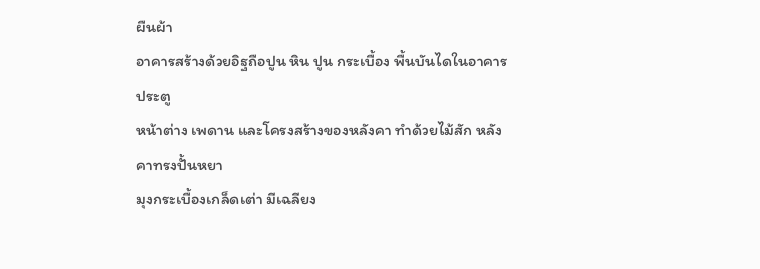ผืนผ้า
อาคารสร้างด้วยอิฐถือปูน หิน ปูน กระเบื้อง พื้นบันไดในอาคารประตู
หน้าต่าง เพดาน และโครงสร้างของหลังคา ทำด้วยไม้สัก หลังคาทรงปั้นหยา
มุงกระเบื้องเกล็ดเต่า มีเฉลียง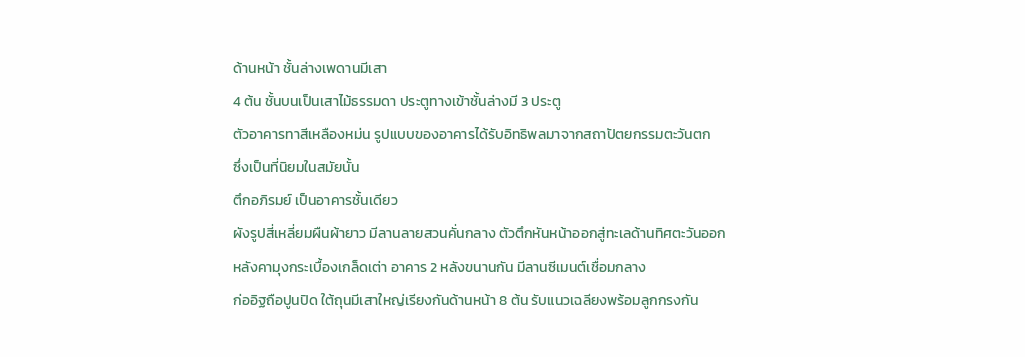ด้านหน้า ชั้นล่างเพดานมีเสา
4 ต้น ชั้นบนเป็นเสาไม้ธรรมดา ประตูทางเข้าชั้นล่างมี 3 ประตู
ตัวอาคารทาสีเหลืองหม่น รูปแบบของอาคารได้รับอิทธิพลมาจากสถาปัตยกรรมตะวันตก
ซึ่งเป็นที่นิยมในสมัยนั้น
ตึกอภิรมย์ เป็นอาคารชั้นเดียว
ผังรูปสี่เหลี่ยมผืนผ้ายาว มีลานลายสวนคั่นกลาง ตัวตึกหันหน้าออกสู่ทะเลด้านทิศตะวันออก
หลังคามุงกระเบื้องเกล็ดเต่า อาคาร 2 หลังขนานกัน มีลานซีเมนต์เชื่อมกลาง
ก่ออิฐถือปูนปิด ใต้ถุนมีเสาใหญ่เรียงกันด้านหน้า 8 ต้น รับแนวเฉลียงพร้อมลูกกรงกัน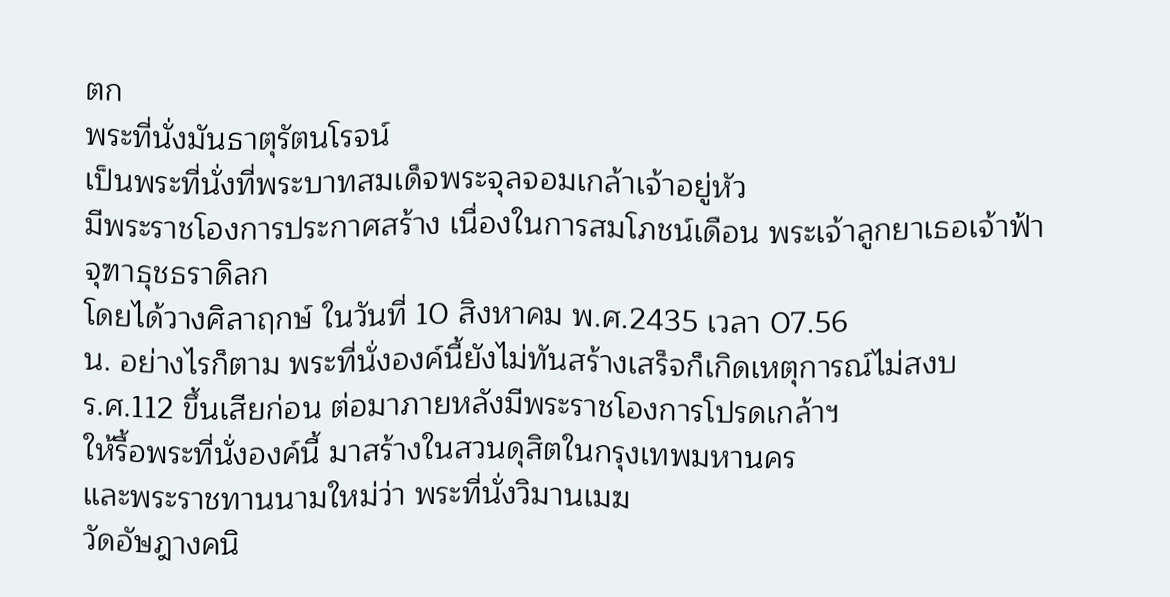ตก
พระที่นั่งมันธาตุรัตนโรจน์
เป็นพระที่นั่งที่พระบาทสมเด็จพระจุลจอมเกล้าเจ้าอยู่หัว
มีพระราชโองการประกาศสร้าง เนื่องในการสมโภชน์เดือน พระเจ้าลูกยาเธอเจ้าฟ้าจุฑาธุชธราดิลก
โดยได้วางศิลาฤกษ์ ในวันที่ 10 สิงหาคม พ.ศ.2435 เวลา 07.56
น. อย่างไรก็ตาม พระที่นั่งองค์นี้ยังไม่ทันสร้างเสร็จก็เกิดเหตุการณ์ไม่สงบ
ร.ศ.112 ขึ้นเสียก่อน ต่อมาภายหลังมีพระราชโองการโปรดเกล้าฯ
ให้รื้อพระที่นั่งองค์นี้ มาสร้างในสวนดุสิตในกรุงเทพมหานคร
และพระราชทานนามใหม่ว่า พระที่นั่งวิมานเมฆ
วัดอัษฎางคนิ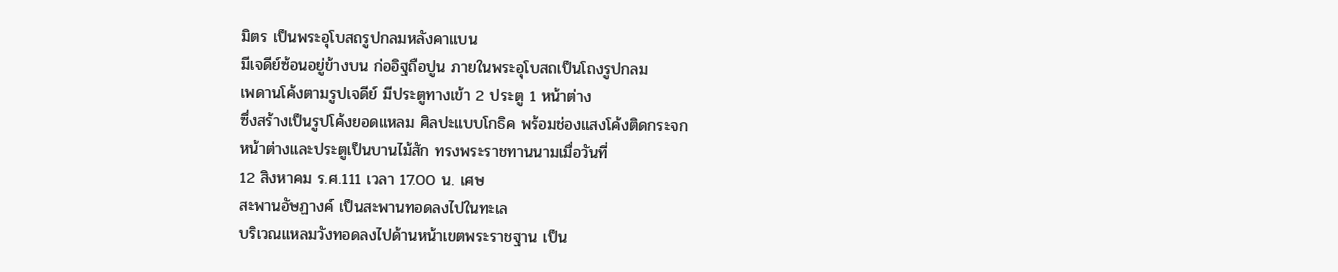มิตร เป็นพระอุโบสถรูปกลมหลังคาแบน
มีเจดีย์ซ้อนอยู่ข้างบน ก่ออิฐถือปูน ภายในพระอุโบสถเป็นโถงรูปกลม
เพดานโค้งตามรูปเจดีย์ มีประตูทางเข้า 2 ประตู 1 หน้าต่าง
ซึ่งสร้างเป็นรูปโค้งยอดแหลม ศิลปะแบบโกธิค พร้อมช่องแสงโค้งติดกระจก
หน้าต่างและประตูเป็นบานไม้สัก ทรงพระราชทานนามเมื่อวันที่
12 สิงหาคม ร.ศ.111 เวลา 17.00 น. เศษ
สะพานอัษฏางค์ เป็นสะพานทอดลงไปในทะเล
บริเวณแหลมวังทอดลงไปด้านหน้าเขตพระราชฐาน เป็น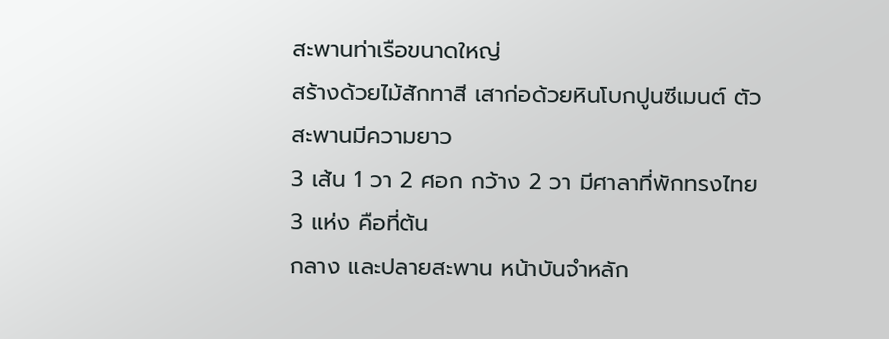สะพานท่าเรือขนาดใหญ่
สร้างด้วยไม้สักทาสี เสาก่อด้วยหินโบกปูนซีเมนต์ ตัวสะพานมีความยาว
3 เส้น 1 วา 2 ศอก กว้าง 2 วา มีศาลาที่พักทรงไทย 3 แห่ง คือที่ต้น
กลาง และปลายสะพาน หน้าบันจำหลัก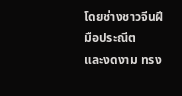โดยช่างชาวจีนฝีมือประณีต
และงดงาม ทรง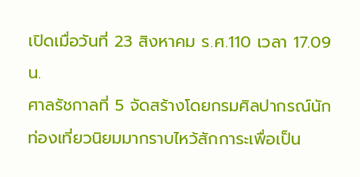เปิดเมื่อวันที่ 23 สิงหาคม ร.ศ.110 เวลา 17.09
น.
ศาลรัชกาลที่ 5 จัดสร้างโดยกรมศิลปากรณ์นักท่องเที่ยวนิยมมากราบไหว้สักการะเพื่อเป็น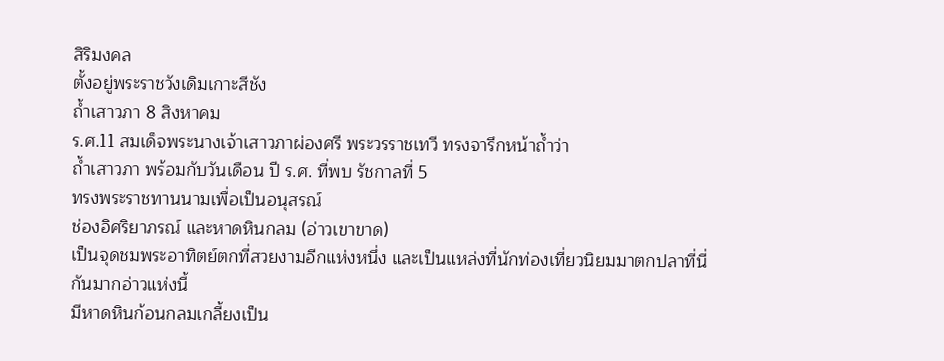สิริมงคล
ตั้งอยู่พระราชวังเดิมเกาะสีชัง
ถ้ำเสาวภา 8 สิงหาคม
ร.ศ.11 สมเด็จพระนางเจ้าเสาวภาผ่องศรี พระวรราชเทวี ทรงจารึกหน้าถ้ำว่า
ถ้ำเสาวภา พร้อมกับวันเดือน ปี ร.ศ. ที่พบ รัชกาลที่ 5
ทรงพระราชทานนามเพื่อเป็นอนุสรณ์
ช่องอิศริยาภรณ์ และหาดหินกลม (อ่าวเขาขาด)
เป็นจุดชมพระอาทิตย์ตกที่สวยงามอีกแห่งหนึ่ง และเป็นแหล่งที่นักท่องเที่ยวนิยมมาตกปลาที่นี่กันมากอ่าวแห่งนี้
มีหาดหินก้อนกลมเกลี้ยงเป็น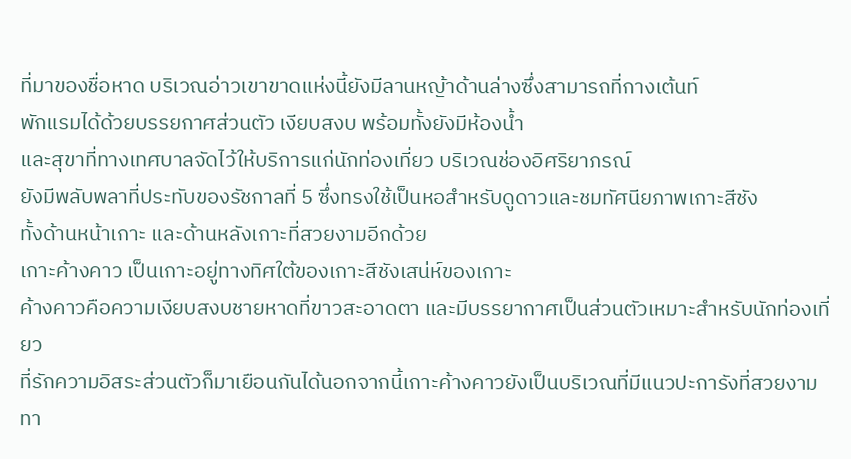ที่มาของชื่อหาด บริเวณอ่าวเขาขาดแห่งนี้ยังมีลานหญ้าด้านล่างซึ่งสามารถที่กางเต้นท์
พักแรมได้ด้วยบรรยกาศส่วนตัว เงียบสงบ พร้อมทั้งยังมีห้องน้ำ
และสุขาที่ทางเทศบาลจัดไว้ให้บริการแก่นักท่องเที่ยว บริเวณช่องอิศริยาภรณ์
ยังมีพลับพลาที่ประทับของรัชกาลที่ 5 ซึ่งทรงใช้เป็นหอสำหรับดูดาวและชมทัศนียภาพเกาะสีชัง
ทั้งด้านหน้าเกาะ และด้านหลังเกาะที่สวยงามอีกด้วย
เกาะค้างคาว เป็นเกาะอยู่ทางทิศใต้ของเกาะสีชังเสน่ห์ของเกาะ
ค้างคาวคือความเงียบสงบชายหาดที่ขาวสะอาดตา และมีบรรยากาศเป็นส่วนตัวเหมาะสำหรับนักท่องเที่ยว
ที่รักความอิสระส่วนตัวก็มาเยือนกันได้นอกจากนี้เกาะค้างคาวยังเป็นบริเวณที่มีแนวปะการังที่สวยงาม
ทา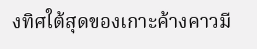งทิศใต้สุดของเกาะค้างคาวมี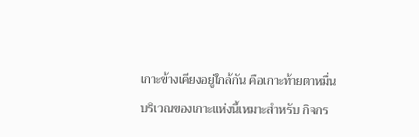เกาะข้างเคียงอยู่ใกล้กัน คือเกาะท้ายตาหมื่น
บริเวณของเกาะแห่งนี้เหมาะสำหรับ กิจกร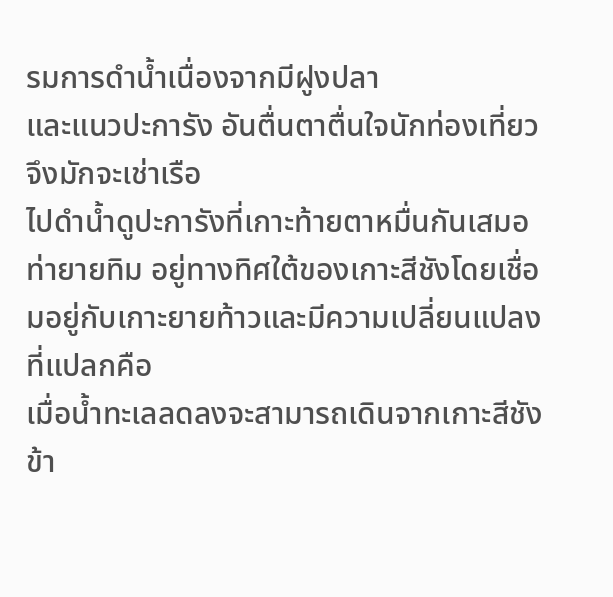รมการดำน้ำเนื่องจากมีฝูงปลา
และแนวปะการัง อันตื่นตาตื่นใจนักท่องเที่ยวจึงมักจะเช่าเรือ
ไปดำน้ำดูปะการังที่เกาะท้ายตาหมื่นกันเสมอ
ท่ายายทิม อยู่ทางทิศใต้ของเกาะสีชังโดยเชื่อมอยู่กับเกาะยายท้าวและมีความเปลี่ยนแปลงที่แปลกคือ
เมื่อน้ำทะเลลดลงจะสามารถเดินจากเกาะสีชังข้า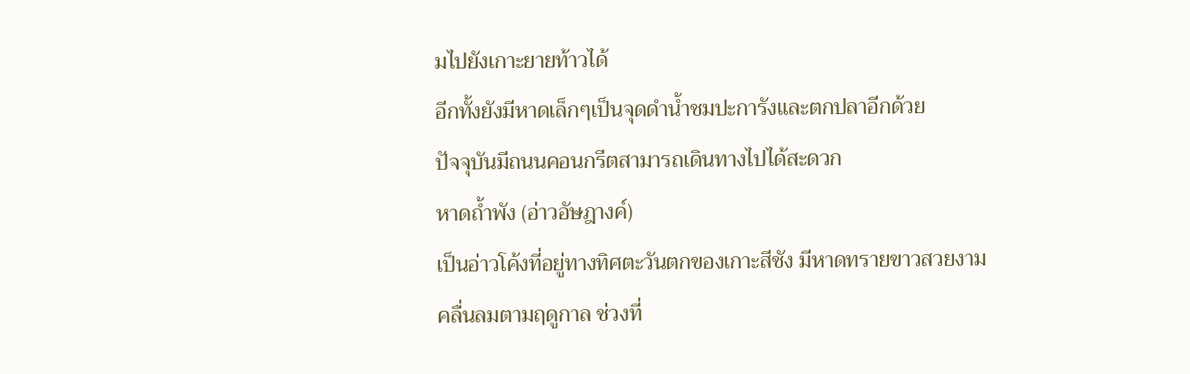มไปยังเกาะยายท้าวได้
อีกทั้งยังมีหาดเล็กๆเป็นจุดดำน้ำชมปะการังและตกปลาอีกด้วย
ปัจจุบันมีถนนคอนกรีตสามารถเดินทางไปได้สะดวก
หาดถ้ำพัง (อ่าวอัษฎางค์)
เป็นอ่าวโค้งที่อยู่ทางทิศตะวันตกของเกาะสีชัง มีหาดทรายขาวสวยงาม
คลื่นลมตามฤดูกาล ช่วงที่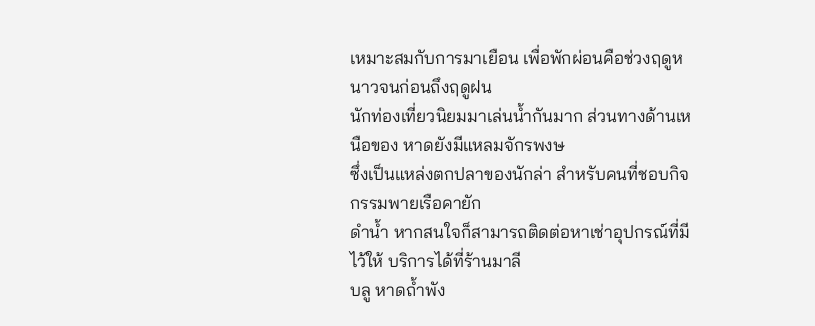เหมาะสมกับการมาเยือน เพื่อพักผ่อนคือช่วงฤดูหนาวจนก่อนถึงฤดูฝน
นักท่องเที่ยวนิยมมาเล่นน้ำกันมาก ส่วนทางด้านเหนือของ หาดยังมีแหลมจักรพงษ
ซึ่งเป็นแหล่งตกปลาของนักล่า สำหรับคนที่ชอบกิจกรรมพายเรือคายัก
ดำน้ำ หากสนใจก็สามารถติดต่อหาเช่าอุปกรณ์ที่มีไว้ให้ บริการได้ที่ร้านมาลี
บลู หาดถ้ำพัง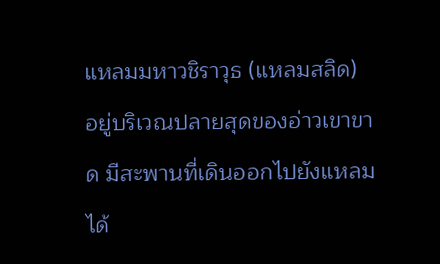แหลมมหาวชิราวุธ (แหลมสลิด)
อยู่บริเวณปลายสุดของอ่าวเขาขาด มีสะพานที่เดินออกไปยังแหลมได้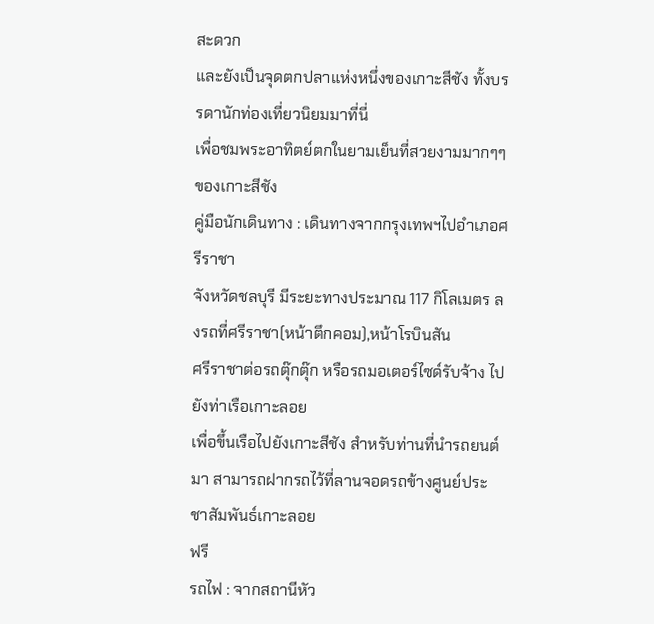สะดวก
และยังเป็นจุดตกปลาแห่งหนึ่งของเกาะสีชัง ทั้งบรรดานักท่องเที่ยวนิยมมาที่นี่
เพื่อชมพระอาทิตย์ตกในยามเย็นที่สวยงามมากๆๆของเกาะสีชัง
คู่มือนักเดินทาง : เดินทางจากกรุงเทพฯไปอำเภอศรีราชา
จังหวัดชลบุรี มีระยะทางประมาณ 117 กิโลเมตร ลงรถที่ศรีราชา(หน้าตึกคอม),หน้าโรบินสัน
ศรีราชาต่อรถตุ๊กตุ๊ก หรือรถมอเตอร์ไซด์รับจ้าง ไปยังท่าเรือเกาะลอย
เพื่อขึ้นเรือไปยังเกาะสีชัง สำหรับท่านที่นำรถยนต์มา สามารถฝากรถไว้ที่ลานจอดรถข้างศูนย์ประชาสัมพันธ์เกาะลอย
ฟรี
รถไฟ : จากสถานีหัว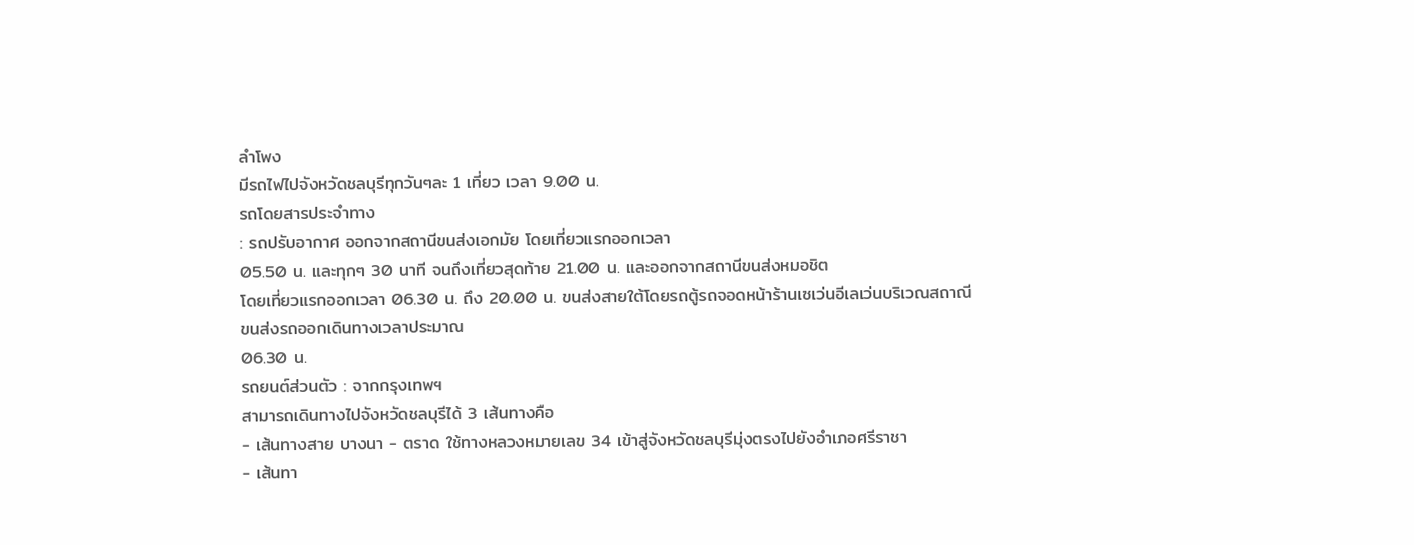ลำโพง
มีรถไฟไปจังหวัดชลบุรีทุกวันๆละ 1 เที่ยว เวลา 9.00 น.
รถโดยสารประจำทาง
: รถปรับอากาศ ออกจากสถานีขนส่งเอกมัย โดยเที่ยวแรกออกเวลา
05.50 น. และทุกๆ 30 นาที จนถึงเที่ยวสุดท้าย 21.00 น. และออกจากสถานีขนส่งหมอชิต
โดยเที่ยวแรกออกเวลา 06.30 น. ถึง 20.00 น. ขนส่งสายใต้โดยรถตู้รถจอดหน้าร้านเซเว่นอีเลเว่นบริเวณสถาณีขนส่งรถออกเดินทางเวลาประมาณ
06.30 น.
รถยนต์ส่วนตัว : จากกรุงเทพฯ
สามารถเดินทางไปจังหวัดชลบุรีได้ 3 เส้นทางคือ
- เส้นทางสาย บางนา - ตราด ใช้ทางหลวงหมายเลข 34 เข้าสู่จังหวัดชลบุรีมุ่งตรงไปยังอำเภอศรีราชา
- เส้นทา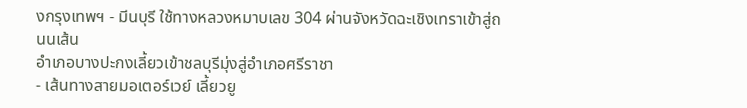งกรุงเทพฯ - มีนบุรี ใช้ทางหลวงหมาบเลข 304 ผ่านจังหวัดฉะเชิงเทราเข้าสู่ถนนเส้น
อำเภอบางปะกงเลี้ยวเข้าชลบุรีมุ่งสู่อำเภอศรีราชา
- เส้นทางสายมอเตอร์เวย์ เลี้ยวยู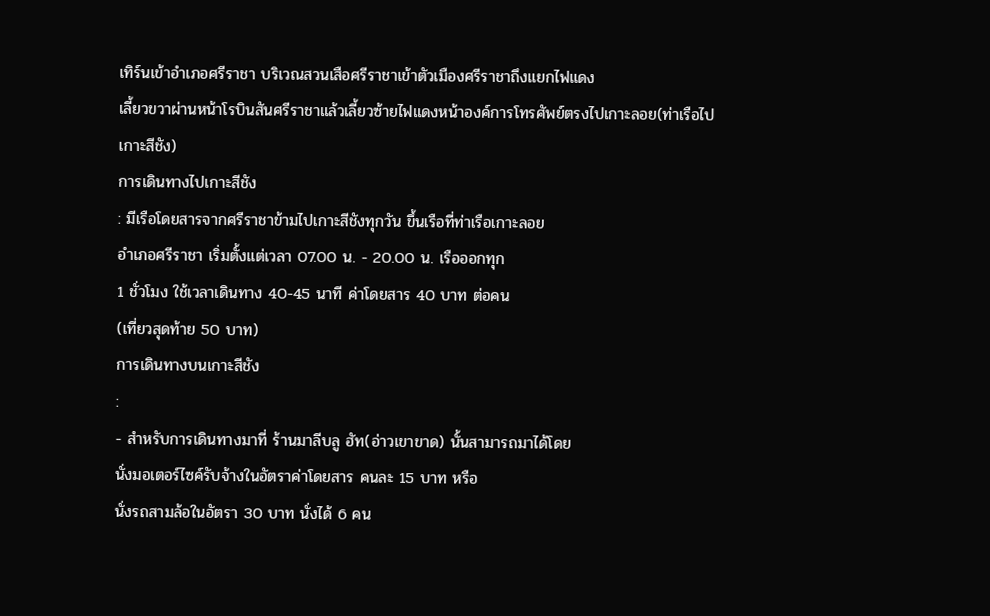เทิร์นเข้าอำเภอศรีราชา บริเวณสวนเสือศรีราชาเข้าตัวเมืองศรีราชาถึงแยกไฟแดง
เลี้ยวขวาผ่านหน้าโรบินสันศรีราชาแล้วเลี้ยวซ้ายไฟแดงหน้าองค์การโทรศัพย์ตรงไปเกาะลอย(ท่าเรือไปเกาะสีชัง)
การเดินทางไปเกาะสีชัง
: มีเรือโดยสารจากศรีราชาข้ามไปเกาะสีชังทุกวัน ขึ้นเรือที่ท่าเรือเกาะลอย
อำเภอศรีราชา เริ่มตั้งแต่เวลา 07.00 น. - 20.00 น. เรือออกทุก
1 ชั่วโมง ใช้เวลาเดินทาง 40-45 นาที ค่าโดยสาร 40 บาท ต่อคน
(เที่ยวสุดท้าย 50 บาท)
การเดินทางบนเกาะสีชัง
:
- สำหรับการเดินทางมาที่ ร้านมาลีบลู ฮัท(อ่าวเขาขาด) นั้นสามารถมาได้โดย
นั่งมอเตอร์ไซค์รับจ้างในอัตราค่าโดยสาร คนละ 15 บาท หรือ
นั่งรถสามล้อในอัตรา 30 บาท นั่งได้ 6 คน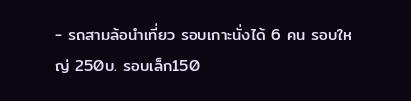- รถสามล้อนำเที่ยว รอบเกาะนั่งได้ 6 คน รอบใหญ่ 250บ. รอบเล็ก150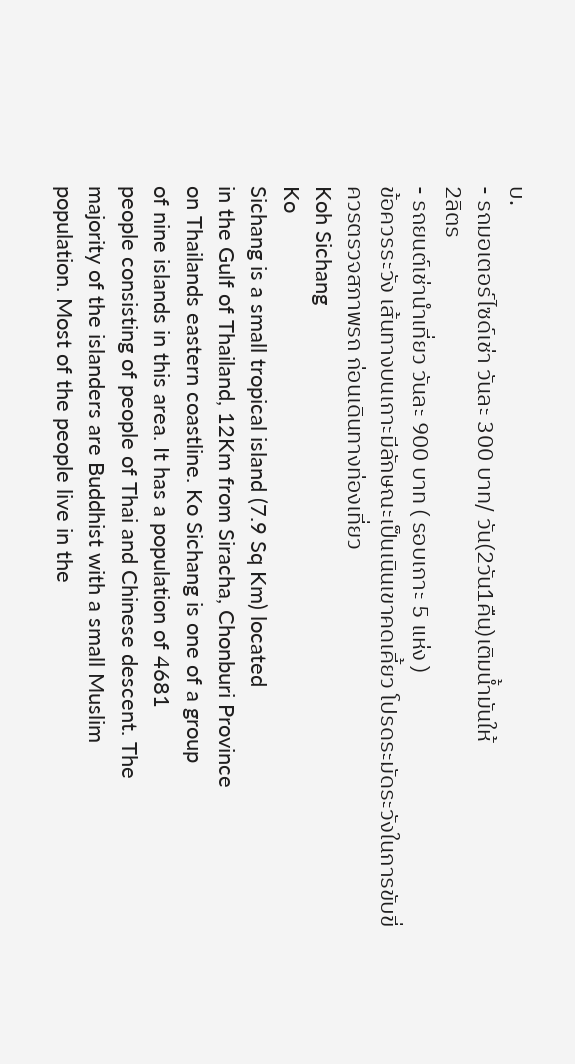บ.
- รถมอเตอร์ไซด์เช่า วันละ 300 บาท/ วัน(2วัน1คืน)เติมน้ำมันให้
2ลิตร
- รถยนต์เช่านำเที่ยว วันละ 900 บาท ( รอบเกาะ 5 แห่ง )
ข้อควรระวัง เส้นทางบนเกาะมีลักษณะเป็นเนินเขาคดเคี้ยว โปรดระมัดระวังในการขับขี่
ควรตรวจสภาพรถ ก่อนเดินทางท่องเที่ยว
Koh Sichang
Ko
Sichang is a small tropical island (7.9 Sq Km) located
in the Gulf of Thailand, 12Km from Siracha, Chonburi Province
on Thailands eastern coastline. Ko Sichang is one of a group
of nine islands in this area. It has a population of 4681
people consisting of people of Thai and Chinese descent. The
majority of the islanders are Buddhist with a small Muslim
population. Most of the people live in the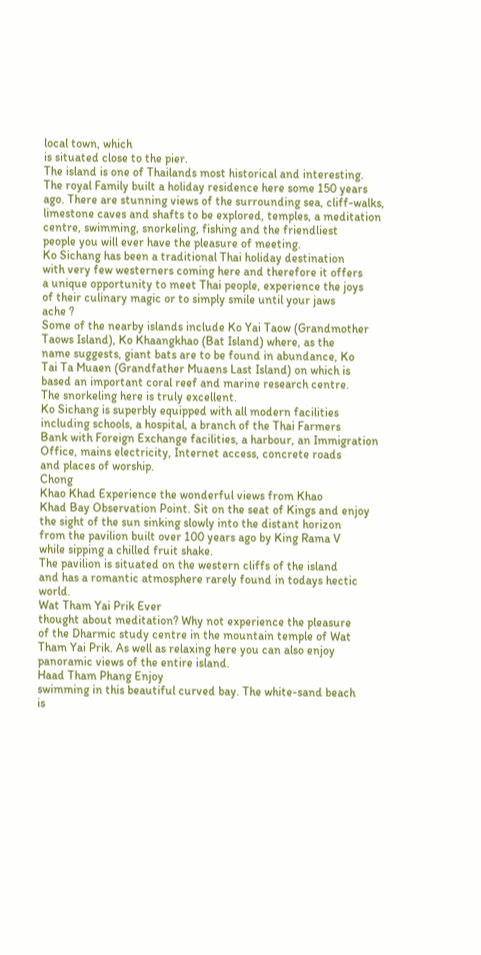local town, which
is situated close to the pier.
The island is one of Thailands most historical and interesting.
The royal Family built a holiday residence here some 150 years
ago. There are stunning views of the surrounding sea, cliff-walks,
limestone caves and shafts to be explored, temples, a meditation
centre, swimming, snorkeling, fishing and the friendliest
people you will ever have the pleasure of meeting.
Ko Sichang has been a traditional Thai holiday destination
with very few westerners coming here and therefore it offers
a unique opportunity to meet Thai people, experience the joys
of their culinary magic or to simply smile until your jaws
ache ?
Some of the nearby islands include Ko Yai Taow (Grandmother
Taows Island), Ko Khaangkhao (Bat Island) where, as the
name suggests, giant bats are to be found in abundance, Ko
Tai Ta Muaen (Grandfather Muaens Last Island) on which is
based an important coral reef and marine research centre.
The snorkeling here is truly excellent.
Ko Sichang is superbly equipped with all modern facilities
including schools, a hospital, a branch of the Thai Farmers
Bank with Foreign Exchange facilities, a harbour, an Immigration
Office, mains electricity, Internet access, concrete roads
and places of worship.
Chong
Khao Khad Experience the wonderful views from Khao
Khad Bay Observation Point. Sit on the seat of Kings and enjoy
the sight of the sun sinking slowly into the distant horizon
from the pavilion built over 100 years ago by King Rama V
while sipping a chilled fruit shake.
The pavilion is situated on the western cliffs of the island
and has a romantic atmosphere rarely found in todays hectic
world.
Wat Tham Yai Prik Ever
thought about meditation? Why not experience the pleasure
of the Dharmic study centre in the mountain temple of Wat
Tham Yai Prik. As well as relaxing here you can also enjoy
panoramic views of the entire island.
Haad Tham Phang Enjoy
swimming in this beautiful curved bay. The white-sand beach
is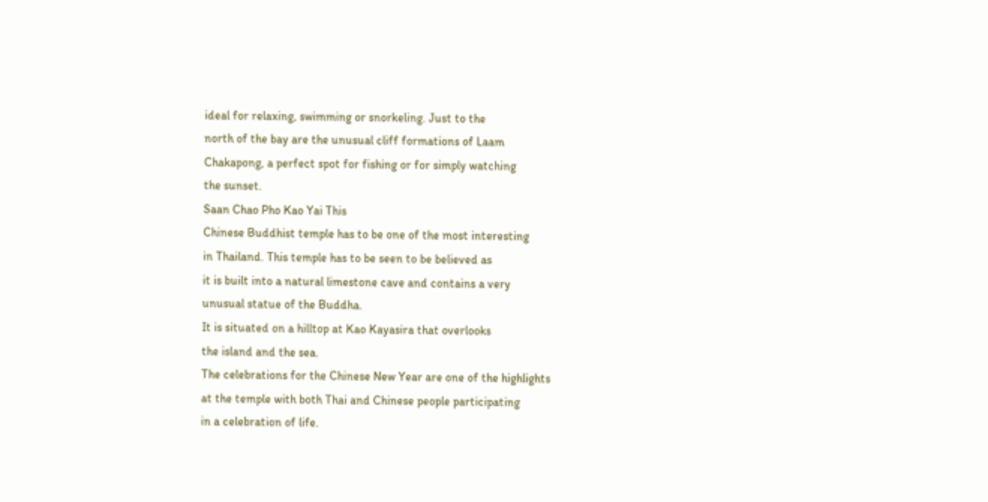ideal for relaxing, swimming or snorkeling. Just to the
north of the bay are the unusual cliff formations of Laam
Chakapong, a perfect spot for fishing or for simply watching
the sunset.
Saan Chao Pho Kao Yai This
Chinese Buddhist temple has to be one of the most interesting
in Thailand. This temple has to be seen to be believed as
it is built into a natural limestone cave and contains a very
unusual statue of the Buddha.
It is situated on a hilltop at Kao Kayasira that overlooks
the island and the sea.
The celebrations for the Chinese New Year are one of the highlights
at the temple with both Thai and Chinese people participating
in a celebration of life.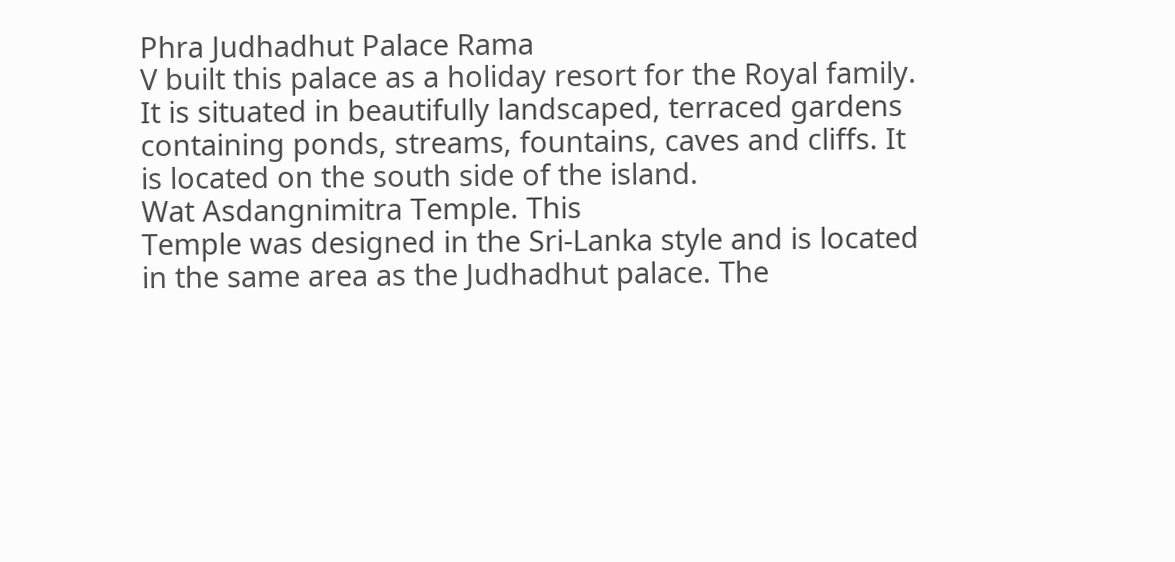Phra Judhadhut Palace Rama
V built this palace as a holiday resort for the Royal family.
It is situated in beautifully landscaped, terraced gardens
containing ponds, streams, fountains, caves and cliffs. It
is located on the south side of the island.
Wat Asdangnimitra Temple. This
Temple was designed in the Sri-Lanka style and is located
in the same area as the Judhadhut palace. The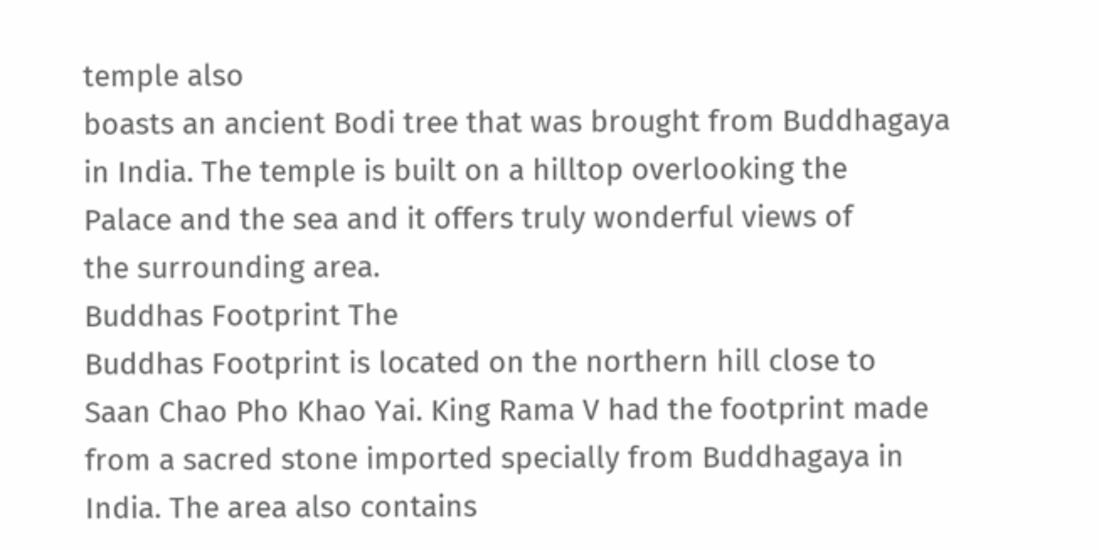temple also
boasts an ancient Bodi tree that was brought from Buddhagaya
in India. The temple is built on a hilltop overlooking the
Palace and the sea and it offers truly wonderful views of
the surrounding area.
Buddhas Footprint The
Buddhas Footprint is located on the northern hill close to
Saan Chao Pho Khao Yai. King Rama V had the footprint made
from a sacred stone imported specially from Buddhagaya in
India. The area also contains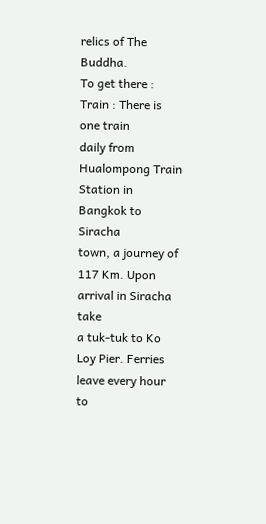relics of The Buddha.
To get there :
Train : There is one train
daily from Hualompong Train Station in Bangkok to Siracha
town, a journey of 117 Km. Upon arrival in Siracha take
a tuk-tuk to Ko Loy Pier. Ferries leave every hour to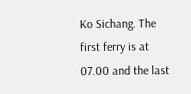Ko Sichang. The first ferry is at 07.00 and the last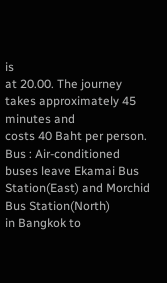is
at 20.00. The journey takes approximately 45 minutes and
costs 40 Baht per person.
Bus : Air-conditioned
buses leave Ekamai Bus Station(East) and Morchid Bus Station(North)
in Bangkok to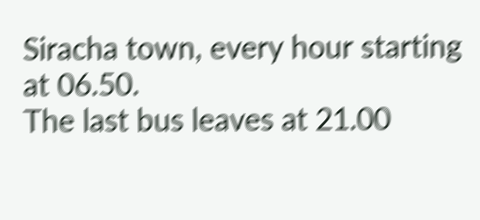Siracha town, every hour starting at 06.50.
The last bus leaves at 21.00